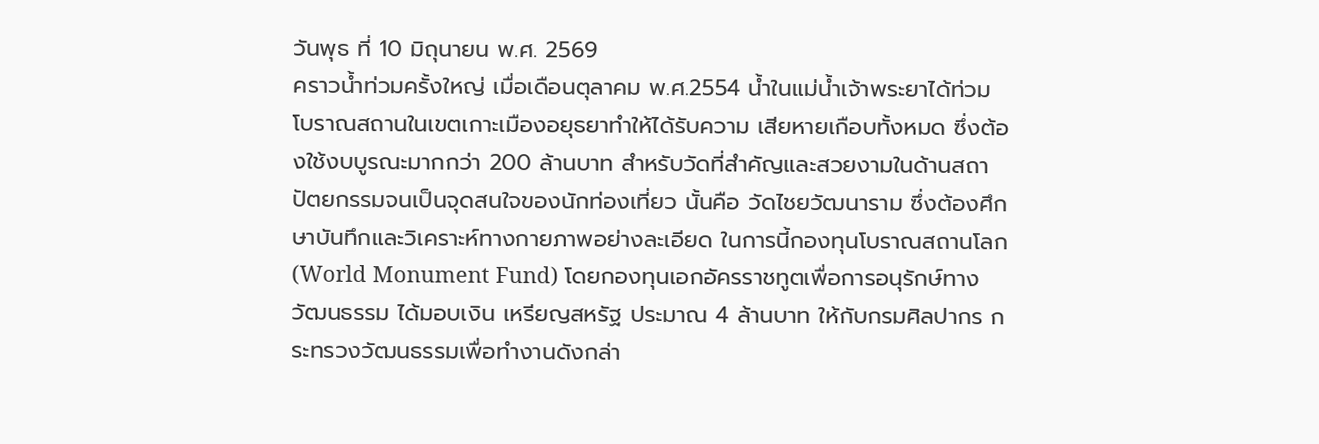วันพุธ ที่ 10 มิถุนายน พ.ศ. 2569
คราวน้ำท่วมครั้งใหญ่ เมื่อเดือนตุลาคม พ.ศ.2554 น้ำในแม่น้ำเจ้าพระยาได้ท่วมโบราณสถานในเขตเกาะเมืองอยุธยาทำให้ได้รับความ เสียหายเกือบทั้งหมด ซึ่งต้องใช้งบบูรณะมากกว่า 200 ล้านบาท สำหรับวัดที่สำคัญและสวยงามในด้านสถาปัตยกรรมจนเป็นจุดสนใจของนักท่องเที่ยว นั้นคือ วัดไชยวัฒนาราม ซึ่งต้องศึกษาบันทึกและวิเคราะห์ทางกายภาพอย่างละเอียด ในการนี้กองทุนโบราณสถานโลก (World Monument Fund) โดยกองทุนเอกอัครราชทูตเพื่อการอนุรักษ์ทางวัฒนธรรม ได้มอบเงิน เหรียญสหรัฐ ประมาณ 4 ล้านบาท ให้กับกรมศิลปากร กระทรวงวัฒนธรรมเพื่อทำงานดังกล่า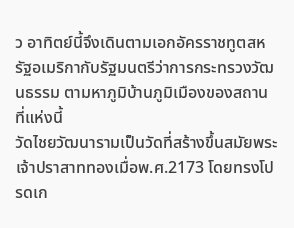ว อาทิตย์นี้จึงเดินตามเอกอัครราชทูตสหรัฐอเมริกากับรัฐมนตรีว่าการกระทรวงวัฒนธรรม ตามหาภูมิบ้านภูมิเมืองของสถานที่แห่งนี้
วัดไชยวัฒนารามเป็นวัดที่สร้างขึ้นสมัยพระเจ้าปราสาททองเมื่อพ.ศ.2173 โดยทรงโปรดเก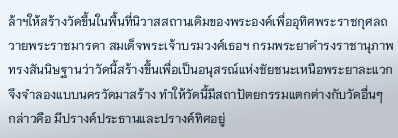ล้าฯให้สร้างวัดขึ้นในพื้นที่นิวาสสถานเดิมของพระองค์เพื่ออุทิศพระราชกุศลถวายพระราชมารดา สมเด็จพระเจ้าบรมวงศ์เธอฯ กรมพระยาดำรงราชานุภาพ ทรงสันนิษฐานว่าวัดนี้สร้างขึ้นเพื่อเป็นอนุสรณ์แห่งชัยชนะเหนือพระยาละแวก จึงจำลองแบบนครวัดมาสร้าง ทำให้วัดนี้มีสถาปัตยกรรมแตกต่างกับวัดอื่นๆ กล่าวคือ มีปรางค์ประธานและปรางค์ทิศอยู่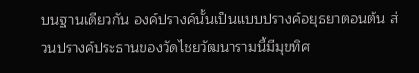บนฐานเดียวกัน องค์ปรางค์นั้นเป็นแบบปรางค์อยุธยาตอนต้น ส่วนปรางค์ประธานของวัดไชยวัฒนารามนี้มีมุขทิศ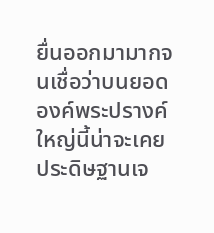ยื่นออกมามากจนเชื่อว่าบนยอด องค์พระปรางค์ใหญ่นี้น่าจะเคยประดิษฐานเจ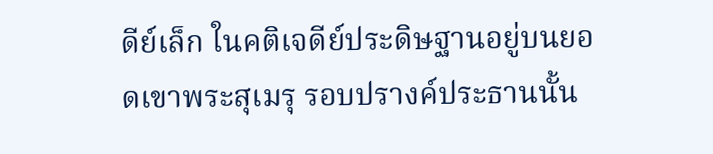ดีย์เล็ก ในคติเจดีย์ประดิษฐานอยู่บนยอดเขาพระสุเมรุ รอบปรางค์ประธานนั้น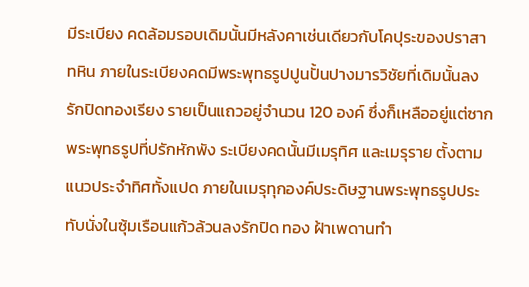มีระเบียง คดล้อมรอบเดิมนั้นมีหลังคาเช่นเดียวกับโคปุระของปราสาทหิน ภายในระเบียงคดมีพระพุทธรูปปูนปั้นปางมารวิชัยที่เดิมนั้นลงรักปิดทองเรียง รายเป็นแถวอยู่จำนวน 120 องค์ ซึ่งก็เหลืออยู่แต่ซากพระพุทธรูปที่ปรักหักพัง ระเบียงคดนั้นมีเมรุทิศ และเมรุราย ตั้งตามแนวประจำทิศทั้งแปด ภายในเมรุทุกองค์ประดิษฐานพระพุทธรูปประทับนั่งในซุ้มเรือนแก้วล้วนลงรักปิด ทอง ฝ้าเพดานทำ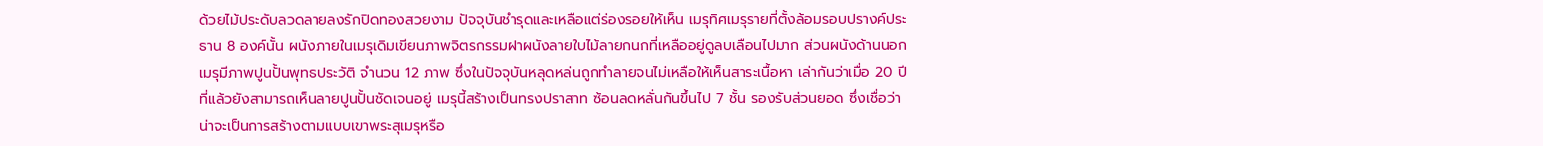ด้วยไม้ประดับลวดลายลงรักปิดทองสวยงาม ปัจจุบันชำรุดและเหลือแต่ร่องรอยให้เห็น เมรุทิศเมรุรายที่ตั้งล้อมรอบปรางค์ประธาน 8 องค์นั้น ผนังภายในเมรุเดิมเขียนภาพจิตรกรรมฝาผนังลายใบไม้ลายกนกที่เหลืออยู่ดูลบเลือนไปมาก ส่วนผนังด้านนอกเมรุมีภาพปูนปั้นพุทธประวัติ จำนวน 12 ภาพ ซึ่งในปัจจุบันหลุดหล่นถูกทำลายจนไม่เหลือให้เห็นสาระเนื้อหา เล่ากันว่าเมื่อ 20 ปีที่แล้วยังสามารถเห็นลายปูนปั้นชัดเจนอยู่ เมรุนี้สร้างเป็นทรงปราสาท ซ้อนลดหลั่นกันขึ้นไป 7 ชั้น รองรับส่วนยอด ซึ่งเชื่อว่าน่าจะเป็นการสร้างตามแบบเขาพระสุเมรุหรือ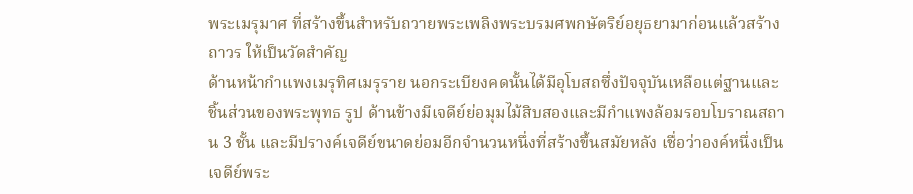พระเมรุมาศ ที่สร้างขึ้นสำหรับถวายพระเพลิงพระบรมศพกษัตริย์อยุธยามาก่อนแล้วสร้างถาวร ให้เป็นวัดสำคัญ
ด้านหน้ากำแพงเมรุทิศเมรุราย นอกระเบียงคดนั้นได้มีอุโบสถซึ่งปัจจุบันเหลือแต่ฐานและชิ้นส่วนของพระพุทธ รูป ด้านข้างมีเจดีย์ย่อมุมไม้สิบสองและมีกำแพงล้อมรอบโบราณสถาน 3 ชั้น และมีปรางค์เจดีย์ขนาดย่อมอีกจำนวนหนึ่งที่สร้างขึ้นสมัยหลัง เชื่อว่าองค์หนึ่งเป็นเจดีย์พระ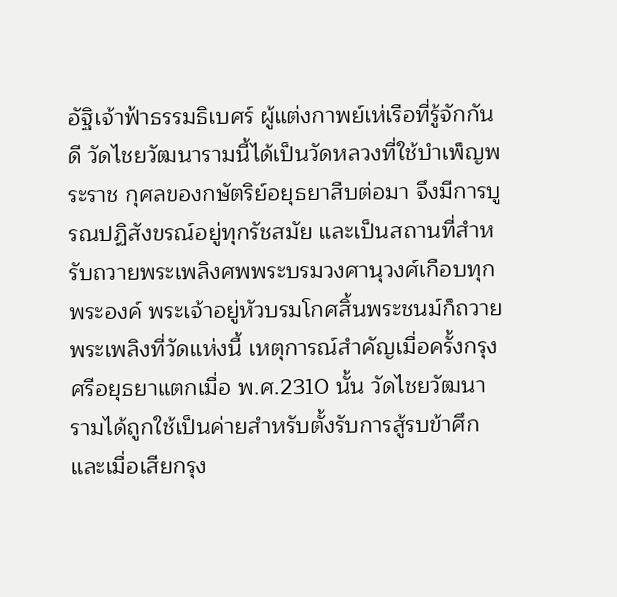อัฐิเจ้าฟ้าธรรมธิเบศร์ ผู้แต่งกาพย์เห่เรือที่รู้จักกันดี วัดไชยวัฒนารามนี้ได้เป็นวัดหลวงที่ใช้บำเพ็ญพระราช กุศลของกษัตริย์อยุธยาสืบต่อมา จึงมีการบูรณปฏิสังขรณ์อยู่ทุกรัชสมัย และเป็นสถานที่สำหรับถวายพระเพลิงศพพระบรมวงศานุวงศ์เกือบทุกพระองค์ พระเจ้าอยู่หัวบรมโกศสิ้นพระชนม์ก็ถวายพระเพลิงที่วัดแห่งนี้ เหตุการณ์สำคัญเมื่อครั้งกรุงศรีอยุธยาแตกเมื่อ พ.ศ.2310 นั้น วัดไชยวัฒนารามได้ถูกใช้เป็นค่ายสำหรับตั้งรับการสู้รบข้าศึก และเมื่อเสียกรุง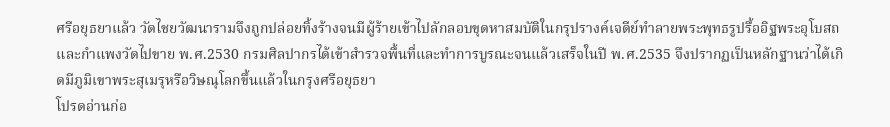ศรีอยุธยาแล้ว วัดไชยวัฒนารามจึงถูกปล่อยทิ้งร้างจนมีผู้ร้ายเข้าไปลักลอบขุดหาสมบัติในกรุปรางค์เจดีย์ทำลายพระพุทธรูปรื้ออิฐพระอุโบสถและกำแพงวัดไปขาย พ.ศ.2530 กรมศิลปากรได้เข้าสำรวจพื้นที่และทำการบูรณะจนแล้วเสร็จในปี พ.ศ.2535 จึงปรากฏเป็นหลักฐานว่าได้เกิดมีภูมิเขาพระสุเมรุหรือวิษณุโลกขึ้นแล้วในกรุงศรีอยุธยา
โปรดอ่านก่อ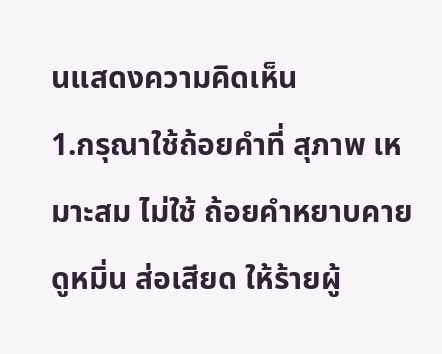นแสดงความคิดเห็น
1.กรุณาใช้ถ้อยคำที่ สุภาพ เหมาะสม ไม่ใช้ ถ้อยคำหยาบคาย ดูหมิ่น ส่อเสียด ให้ร้ายผู้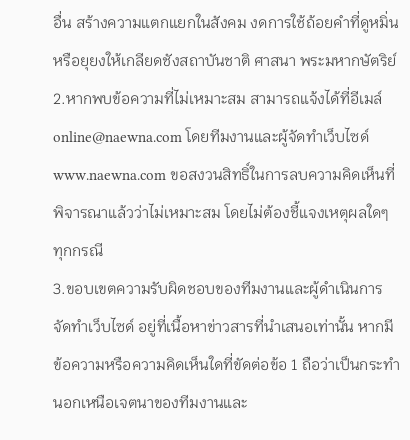อื่น สร้างความแตกแยกในสังคม งดการใช้ถ้อยคำที่ดูหมิ่นหรือยุยงให้เกลียดชังสถาบันชาติ ศาสนา พระมหากษัตริย์
2.หากพบข้อความที่ไม่เหมาะสม สามารถแจ้งได้ที่อีเมล์ online@naewna.com โดยทีมงานและผู้จัดทำเว็บไซด์ www.naewna.com ขอสงวนสิทธิ์ในการลบความคิดเห็นที่พิจารณาแล้วว่าไม่เหมาะสม โดยไม่ต้องชี้แจงเหตุผลใดๆ ทุกกรณี
3.ขอบเขตความรับผิดชอบของทีมงานและผู้ดำเนินการจัดทำเว็บไซด์ อยู่ที่เนื้อหาข่าวสารที่นำเสนอเท่านั้น หากมีข้อความหรือความคิดเห็นใดที่ขัดต่อข้อ 1 ถือว่าเป็นกระทำนอกเหนือเจตนาของทีมงานและ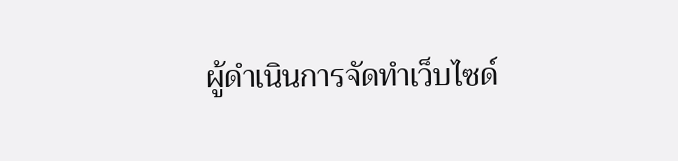ผู้ดำเนินการจัดทำเว็บไซด์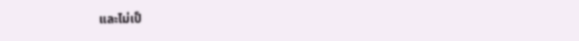และไม่เป็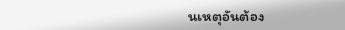นเหตุอันต้อง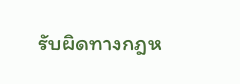รับผิดทางกฎห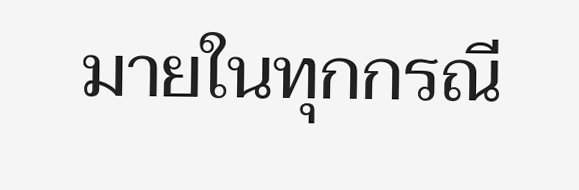มายในทุกกรณี